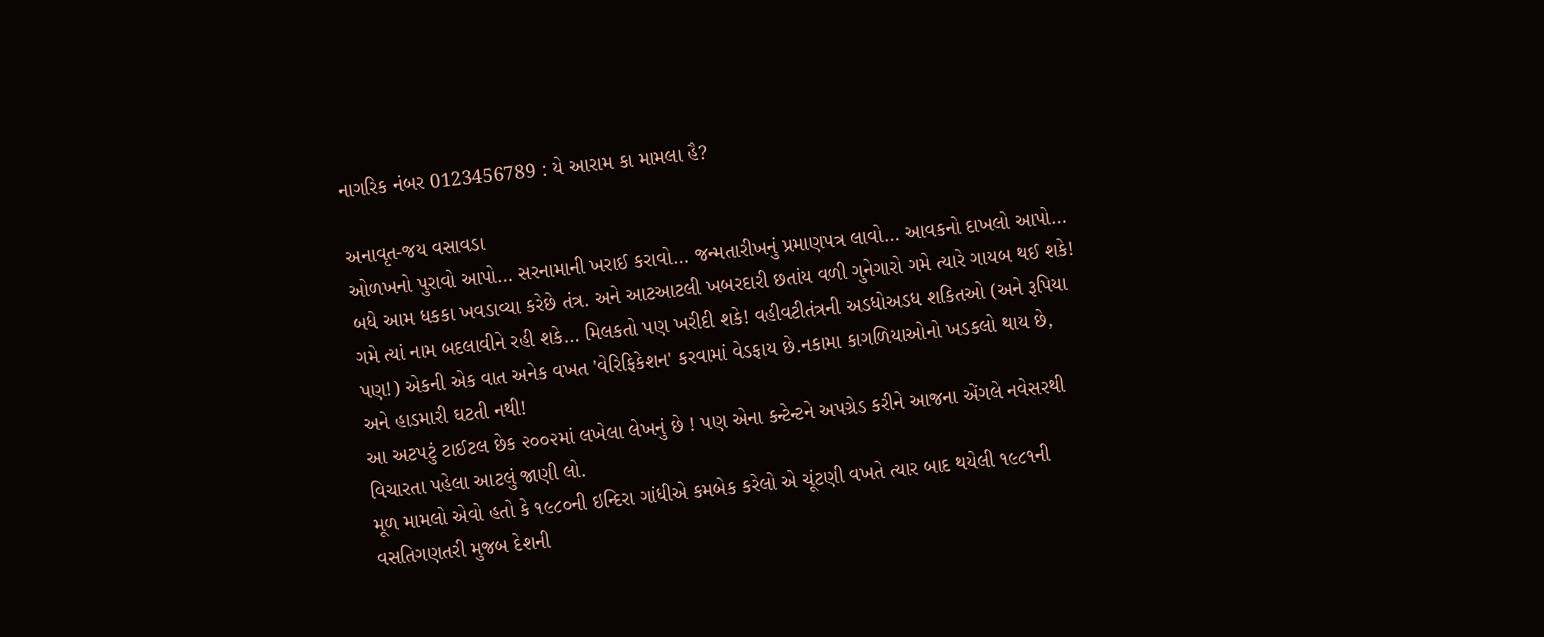નાગરિક નંબર 0123456789 : યે આરામ કા મામલા હૈ?

અનાવૃત-જય વસાવડા
ઓળખનો પુરાવો આપો… સરનામાની ખરાઈ કરાવો… જન્મતારીખનું પ્રમાણપત્ર લાવો… આવકનો દાખલો આપો… બધે આમ ધકકા ખવડાવ્યા કરેછે તંત્ર. અને આટઆટલી ખબરદારી છતાંય વળી ગુનેગારો ગમે ત્યારે ગાયબ થઈ શકે! ગમે ત્યાં નામ બદલાવીને રહી શકે… મિલકતો પણ ખરીદી શકે! વહીવટીતંત્રની અડધોઅડધ શકિતઓ (અને રૂપિયા પણ!) એકની એક વાત અનેક વખત 'વેરિફિકેશન' કરવામાં વેડફાય છે.નકામા કાગળિયાઓનો ખડકલો થાય છે, અને હાડમારી ઘટતી નથી!
આ અટપટું ટાઈટલ છેક ૨૦૦૨માં લખેલા લેખનું છે ! પણ એના કન્ટેન્ટને અપગ્રેડ કરીને આજના એંગલે નવેસરથી વિચારતા પહેલા આટલું જાણી લો.
મૂળ મામલો એવો હતો કે ૧૯૮૦ની ઇન્દિરા ગાંધીએ કમબેક કરેલો એ ચૂંટણી વખતે ત્યાર બાદ થયેલી ૧૯૮૧ની વસતિગણતરી મુજબ દેશની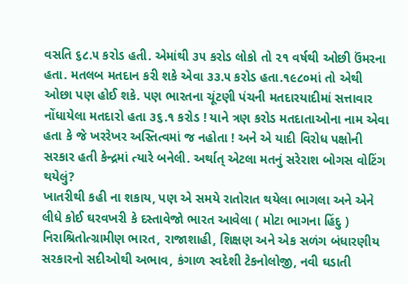વસતિ ૬૮.૫ કરોડ હતી. એમાંથી ૩૫ કરોડ લોકો તો ૨૧ વર્ષથી ઓછી ઉંમરના હતા. મતલબ મતદાન કરી શકે એવા ૩૩.૫ કરોડ હતા.૧૯૮૦માં તો એથી ઓછા પણ હોઈ શકે. પણ ભારતના ચૂંટણી પંચની મતદારયાદીમાં સત્તાવાર નોંધાયેલા મતદારો હતા ૩૬.૧ કરોડ ! યાને ત્રણ કરોડ મતદાતાઓના નામ એવા હતા કે જે ખરરેખર અસ્તિત્વમાં જ નહોતા ! અને એ યાદી વિરોધ પક્ષોની સરકાર હતી કેન્દ્રમાં ત્યારે બનેલી. અર્થાત્ એટલા મતનું સરેરાશ બોગસ વોટિંગ થયેલું?
ખાતરીથી કહી ના શકાય, પણ એ સમયે રાતોરાત થયેલા ભાગલા અને એને લીધે કોઈ ઘરવખરી કે દસ્તાવેજો ભારત આવેલા ( મોટા ભાગના હિંદુ ) નિરાશ્રિતોત્ગ્રામીણ ભારત, રાજાશાહી, શિક્ષણ અને એક સળંગ બંધારણીય સરકારનો સદીઓથી અભાવ, કંગાળ સ્વદેશી ટેકનોલોજી, નવી ઘડાતી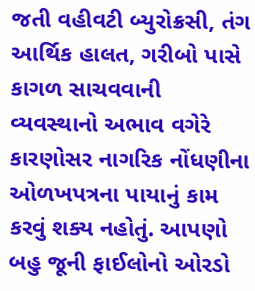જતી વહીવટી બ્યુરોક્રસી, તંગ આર્થિક હાલત, ગરીબો પાસે કાગળ સાચવવાની વ્યવસ્થાનો અભાવ વગેરે કારણોસર નાગરિક નોંધણીના ઓળખપત્રના પાયાનું કામ કરવું શક્ય નહોતું. આપણો બહુ જૂની ફાઈલોનો ઓરડો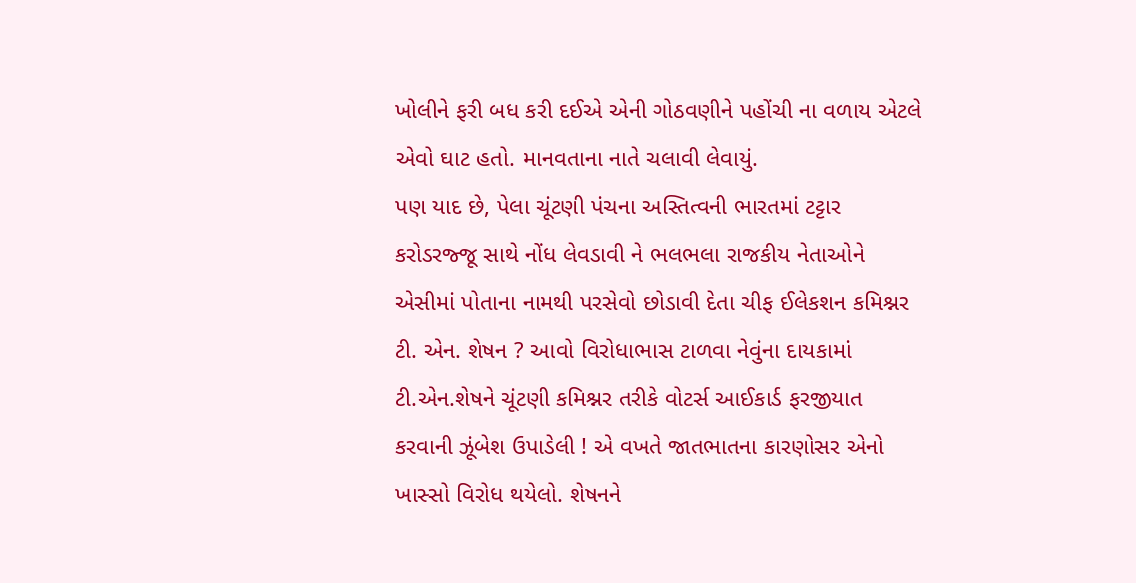ખોલીને ફરી બધ કરી દઈએ એની ગોઠવણીને પહોંચી ના વળાય એટલે એવો ઘાટ હતો. માનવતાના નાતે ચલાવી લેવાયું.
પણ યાદ છે, પેલા ચૂંટણી પંચના અસ્તિત્વની ભારતમાં ટટ્ટાર કરોડરજ્જૂ સાથે નોંધ લેવડાવી ને ભલભલા રાજકીય નેતાઓને એસીમાં પોતાના નામથી પરસેવો છોડાવી દેતા ચીફ ઈલેકશન કમિશ્નર ટી. એન. શેષન ? આવો વિરોધાભાસ ટાળવા નેવુંના દાયકામાં ટી.એન.શેષને ચૂંટણી કમિશ્નર તરીકે વોટર્સ આઈકાર્ડ ફરજીયાત કરવાની ઝૂંબેશ ઉપાડેલી ! એ વખતે જાતભાતના કારણોસર એનો ખાસ્સો વિરોધ થયેલો. શેષનને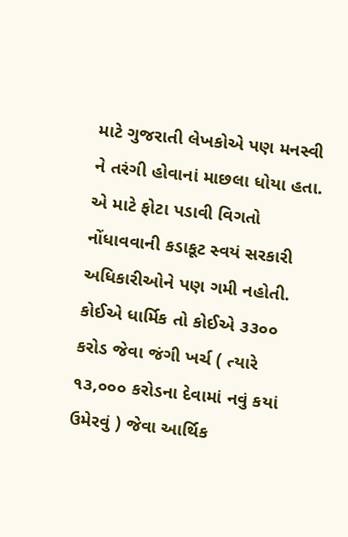માટે ગુજરાતી લેખકોએ પણ મનસ્વી ને તરંગી હોવાનાં માછલા ધોયા હતા. એ માટે ફોટા પડાવી વિગતો નોંધાવવાની કડાકૂટ સ્વયં સરકારી અધિકારીઓને પણ ગમી નહોતી. કોઈએ ધાર્મિક તો કોઈએ ૩૩૦૦ કરોડ જેવા જંગી ખર્ચ ( ત્યારે ૧૩,૦૦૦ કરોડના દેવામાં નવું કયાં ઉમેરવું ) જેવા આર્થિક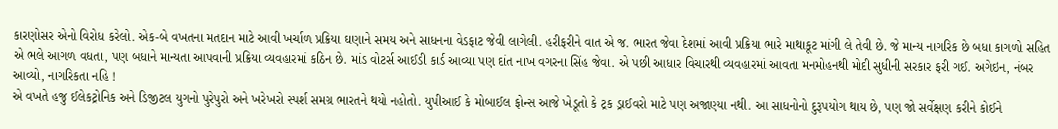કારણોસર એનો વિરોધ કરેલો. એક-બે વખતના મતદાન માટે આવી ખર્ચાળ પ્રક્રિયા ઘણાને સમય અને સાધનના વેડફાટ જેવી લાગેલી. હરીફરીને વાત એ જ. ભારત જેવા દેશમાં આવી પ્રક્રિયા ભારે માથાકૂટ માંગી લે તેવી છે. જે માન્ય નાગરિક છે બધા કાગળો સહિત એ ભલે આગળ વધતા, પણ બધાને માન્યતા આપવાની પ્રક્રિયા વ્યવહારમાં કઠિન છે. માંડ વોટર્સ આઈડી કાર્ડ આવ્યા પણ દાંત નાખ વગરના સિંહ જેવા. એ પછી આધાર વિચારથી વ્યવહારમાં આવતા મનમોહનથી મોદી સુધીની સરકાર ફરી ગઈ. અગેઇન, નંબર આવ્યો, નાગરિકતા નહિ !
એ વખતે હજુ ઈલેકટ્રોનિક અને ડિજીટલ યુગનો પુરેપુરો અને ખરેખરો સ્પર્શ સમગ્ર ભારતને થયો નહોતો. યુપીઆઈ કે મોબાઈલ ફોન્સ આજે ખેડૂતો કે ટ્રક ડ્રાઈવરો માટે પણ અજાણ્યા નથી. આ સાધનોનો દુરૂપયોગ થાય છે, પણ જો સર્વેક્ષણ કરીને કોઈને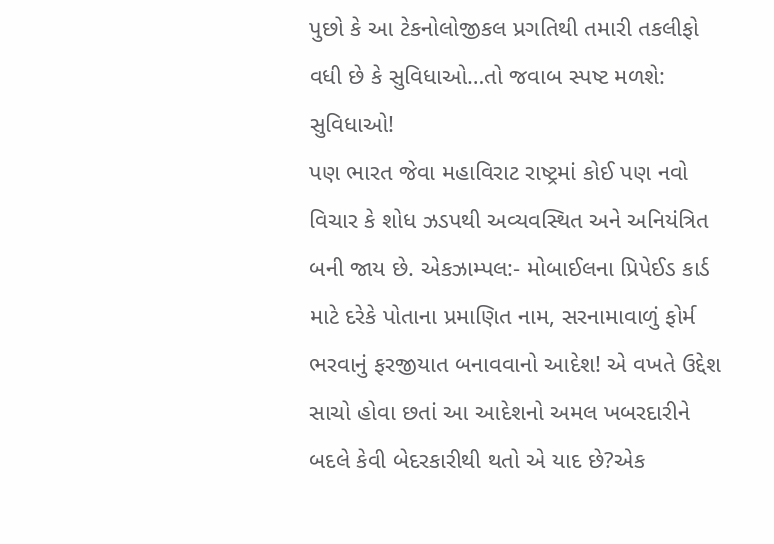પુછો કે આ ટેકનોલોજીકલ પ્રગતિથી તમારી તકલીફો વધી છે કે સુવિધાઓ…તો જવાબ સ્પષ્ટ મળશે: સુવિધાઓ!
પણ ભારત જેવા મહાવિરાટ રાષ્ટ્રમાં કોઈ પણ નવો વિચાર કે શોધ ઝડપથી અવ્યવસ્થિત અને અનિયંત્રિત બની જાય છે. એકઝામ્પલ:- મોબાઈલના પ્રિપેઈડ કાર્ડ માટે દરેકે પોતાના પ્રમાણિત નામ, સરનામાવાળું ફોર્મ ભરવાનું ફરજીયાત બનાવવાનો આદેશ! એ વખતે ઉદ્દેશ સાચો હોવા છતાં આ આદેશનો અમલ ખબરદારીને બદલે કેવી બેદરકારીથી થતો એ યાદ છે?એક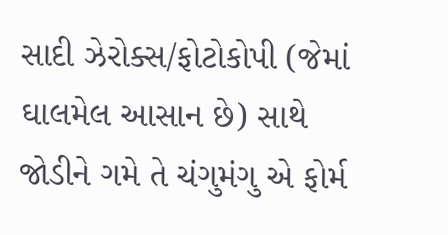સાદી ઝેરોક્સ/ફોટોકોપી (જેમાં ઘાલમેલ આસાન છે) સાથે જોડીને ગમે તે ચંગુમંગુ એ ફોર્મ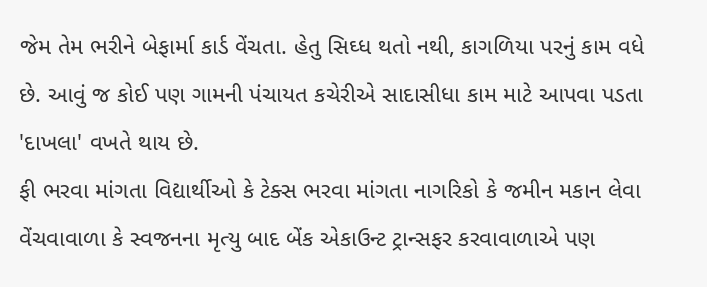જેમ તેમ ભરીને બેફાર્મા કાર્ડ વેંચતા. હેતુ સિઘ્ધ થતો નથી, કાગળિયા પરનું કામ વધે છે. આવું જ કોઈ પણ ગામની પંચાયત કચેરીએ સાદાસીધા કામ માટે આપવા પડતા 'દાખલા' વખતે થાય છે.
ફી ભરવા માંગતા વિદ્યાર્થીઓ કે ટેક્સ ભરવા માંગતા નાગરિકો કે જમીન મકાન લેવા વેંચવાવાળા કે સ્વજનના મૃત્યુ બાદ બેંક એકાઉન્ટ ટ્રાન્સફર કરવાવાળાએ પણ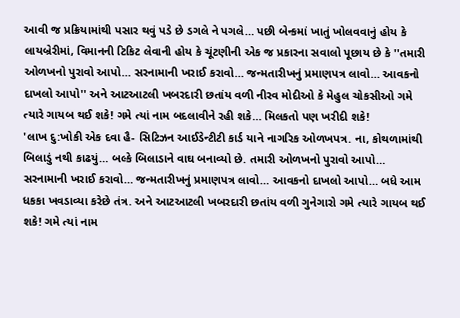આવી જ પ્રક્રિયામાંથી પસાર થવું પડે છે ડગલે ને પગલે… પછી બેન્કમાં ખાતું ખોલવવાનું હોય કે લાયબ્રેરીમાં, વિમાનની ટિકિટ લેવાની હોય કે ચૂંટણીની એક જ પ્રકારના સવાલો પૂછાય છે કે ''તમારી ઓળખનો પુરાવો આપો… સરનામાની ખરાઈ કરાવો… જન્મતારીખનું પ્રમાણપત્ર લાવો… આવકનો દાખલો આપો'' અને આટઆટલી ખબરદારી છતાંય વળી નીરવ મોદીઓ કે મેહુલ ચોકસીઓ ગમે ત્યારે ગાયબ થઈ શકે! ગમે ત્યાં નામ બદલાવીને રહી શકે… મિલકતો પણ ખરીદી શકે!
'લાખ દુ:ખોકી એક દવા હૈ- સિટિઝન આઈડેન્ટીટી કાર્ડ યાને નાગરિક ઓળખપત્ર. ના, કોથળામાંથી બિલાડું નથી કાઢયું… બલ્કે બિલાડાને વાઘ બનાવ્યો છે. તમારી ઓળખનો પુરાવો આપો… સરનામાની ખરાઈ કરાવો… જન્મતારીખનું પ્રમાણપત્ર લાવો… આવકનો દાખલો આપો… બધે આમ ધકકા ખવડાવ્યા કરેછે તંત્ર. અને આટઆટલી ખબરદારી છતાંય વળી ગુનેગારો ગમે ત્યારે ગાયબ થઈ શકે! ગમે ત્યાં નામ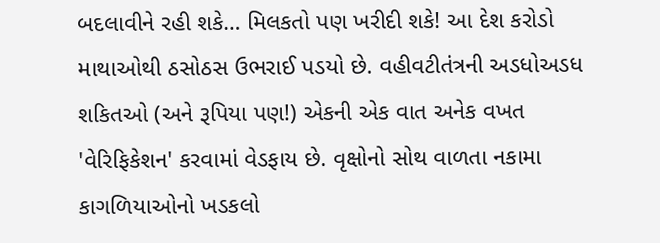બદલાવીને રહી શકે… મિલકતો પણ ખરીદી શકે! આ દેશ કરોડો માથાઓથી ઠસોઠસ ઉભરાઈ પડયો છે. વહીવટીતંત્રની અડધોઅડધ શકિતઓ (અને રૂપિયા પણ!) એકની એક વાત અનેક વખત 'વેરિફિકેશન' કરવામાં વેડફાય છે. વૃક્ષોનો સોથ વાળતા નકામા કાગળિયાઓનો ખડકલો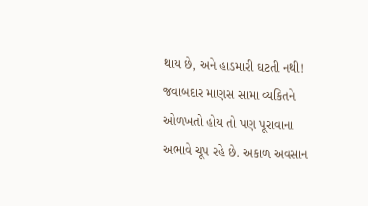થાય છે, અને હાડમારી ઘટતી નથી!
જવાબદાર માણસ સામા વ્યકિતને ઓળખતો હોય તો પણ પૂરાવાના અભાવે ચૂપ રહે છે. અકાળ અવસાન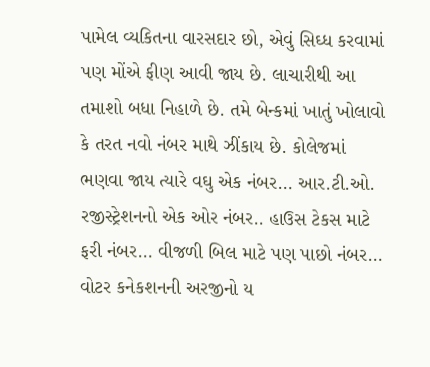પામેલ વ્યકિતના વારસદાર છો, એવું સિઘ્ધ કરવામાં પણ મોંએ ફીણ આવી જાય છે. લાચારીથી આ તમાશો બધા નિહાળે છે. તમે બેન્કમાં ખાતું ખોલાવો કે તરત નવો નંબર માથે ઝીંકાય છે. કોલેજમાં ભણવા જાય ત્યારે વઘુ એક નંબર… આર.ટી.ઓ. રજીસ્ટ્રેશનનો એક ઓર નંબર.. હાઉસ ટેકસ માટે ફરી નંબર… વીજળી બિલ માટે પણ પાછો નંબર… વોટર કનેકશનની અરજીનો ય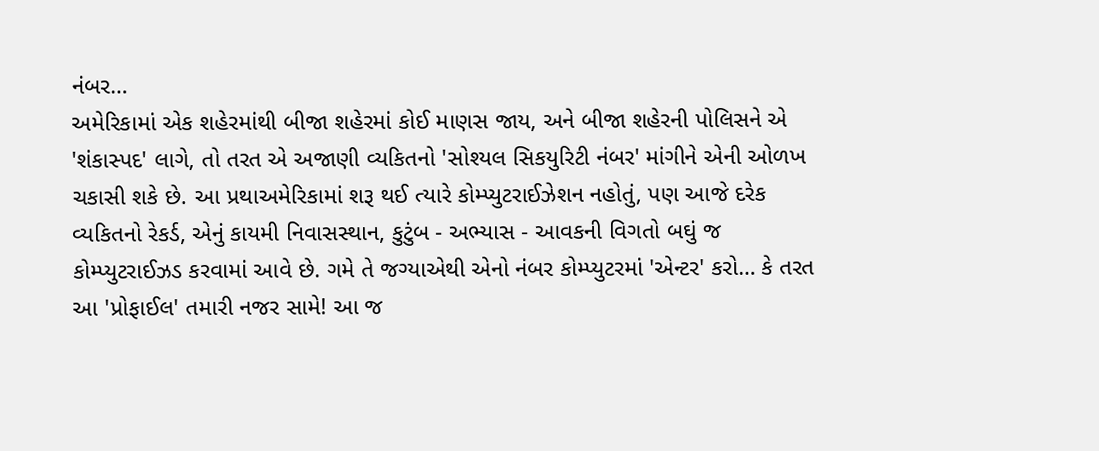નંબર…
અમેરિકામાં એક શહેરમાંથી બીજા શહેરમાં કોઈ માણસ જાય, અને બીજા શહેરની પોલિસને એ 'શંકાસ્પદ' લાગે, તો તરત એ અજાણી વ્યકિતનો 'સોશ્યલ સિકયુરિટી નંબર' માંગીને એની ઓળખ ચકાસી શકે છે. આ પ્રથાઅમેરિકામાં શરૂ થઈ ત્યારે કોમ્પ્યુટરાઈઝેશન નહોતું, પણ આજે દરેક વ્યકિતનો રેકર્ડ, એનું કાયમી નિવાસસ્થાન, કુટુંબ - અભ્યાસ - આવકની વિગતો બઘું જ કોમ્પ્યુટરાઈઝડ કરવામાં આવે છે. ગમે તે જગ્યાએથી એનો નંબર કોમ્પ્યુટરમાં 'એન્ટર' કરો… કે તરત આ 'પ્રોફાઈલ' તમારી નજર સામે! આ જ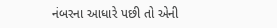નંબરના આધારે પછી તો એની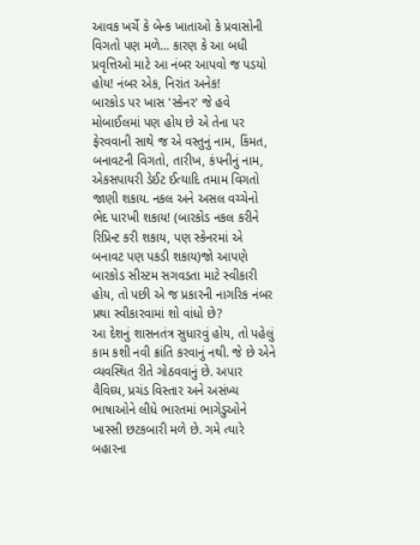આવક ખર્ચે કે બેન્ક ખાતાઓ કે પ્રવાસોની વિગતો પણ મળે… કારણ કે આ બધી પ્રવૃત્તિઓ માટે આ નંબર આપવો જ પડયો હોય! નંબર એક, નિરાંત અનેક!
બારકોડ પર ખાસ 'સ્કેનર' જે હવે મોબાઈલમાં પણ હોય છે એ તેના પર ફેરવવાની સાથે જ એ વસ્તુનું નામ, કિંમત, બનાવટની વિગતો, તારીખ, કંપનીનું નામ, એકસપાયરી ડેઈટ ઈત્યાદિ તમામ વિગતો જાણી શકાય. નકલ અને અસલ વચ્ચેનો ભેદ પારખી શકાય! (બારકોડ નકલ કરીને રિપ્રિન્ટ કરી શકાય, પણ સ્કેનરમાં એ બનાવટ પણ પકડી શકાય)જો આપણે બારકોડ સીસ્ટમ સગવડતા માટે સ્વીકારી હોય, તો પછી એ જ પ્રકારની નાગરિક નંબર પ્રથા સ્વીકારવામાં શો વાંધો છે?
આ દેશનું શાસનતંત્ર સુધારવું હોય, તો પહેલું કામ કશી નવી ક્રાંતિ કરવાનું નથી. જે છે એને વ્યવસ્થિત રીતે ગોઠવવાનું છે. અપાર વૈવિઘ્ય, પ્રચંડ વિસ્તાર અને અસંખ્ય ભાષાઓને લીધે ભારતમાં ભાગેડુઓને ખાસ્સી છટકબારી મળે છે. ગમે ત્યારે બહારના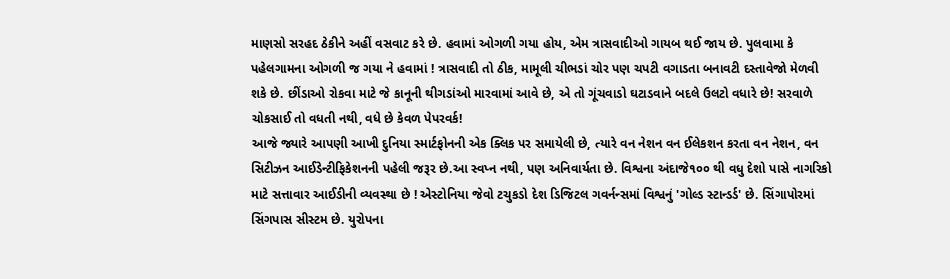માણસો સરહદ ઠેકીને અહીં વસવાટ કરે છે. હવામાં ઓગળી ગયા હોય, એમ ત્રાસવાદીઓ ગાયબ થઈ જાય છે. પુલવામા કે પહેલગામના ઓગળી જ ગયા ને હવામાં ! ત્રાસવાદી તો ઠીક, મામૂલી ચીભડાં ચોર પણ ચપટી વગાડતા બનાવટી દસ્તાવેજો મેળવી શકે છે. છીંડાઓ રોકવા માટે જે કાનૂની થીગડાંઓ મારવામાં આવે છે, એ તો ગૂંચવાડો ઘટાડવાને બદલે ઉલટો વધારે છે! સરવાળે ચોકસાઈ તો વધતી નથી, વધે છે કેવળ પેપરવર્ક!
આજે જ્યારે આપણી આખી દુનિયા સ્માર્ટફોનની એક ક્લિક પર સમાયેલી છે, ત્યારે વન નેશન વન ઈલેકશન કરતા વન નેશન, વન સિટીઝન આઈડેન્ટીફિકેશનની પહેલી જરૂર છે.આ સ્વપ્ન નથી, પણ અનિવાર્યતા છે. વિશ્વના અંદાજે૧૦૦ થી વધુ દેશો પાસે નાગરિકો માટે સત્તાવાર આઈડીની વ્યવસ્થા છે ! એસ્ટોનિયા જેવો ટચુકડો દેશ ડિજિટલ ગવર્નન્સમાં વિશ્વનું 'ગોલ્ડ સ્ટાન્ડર્ડ' છે. સિંગાપોરમાં સિંગપાસ સીસ્ટમ છે. યુરોપના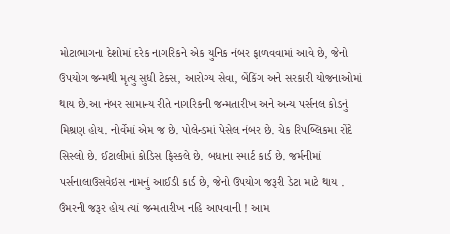મોટાભાગના દેશોમાં દરેક નાગરિકને એક યુનિક નંબર ફાળવવામાં આવે છે, જેનો ઉપયોગ જન્મથી મૃત્યુ સુધી ટેક્સ, આરોગ્ય સેવા, બેંકિંગ અને સરકારી યોજનાઓમાં થાય છે.આ નંબર સામાન્ય રીતે નાગરિકની જન્મતારીખ અને અન્ય પર્સનલ કોડનું મિશ્રણ હોય. નોર્વેમાં એમ જ છે. પોલેન્ડમાં પેસેલ નંબર છે. ચેક રિપબ્લિકમા રોંદે સિસ્લો છે. ઈટાલીમાં કોડિસ ફિસ્કલે છે. બધાના સ્માર્ટ કાર્ડ છે. જર્મનીમાં પર્સનાલાઉસવેઇસ નામનું આઈડી કાર્ડ છે, જેનો ઉપયોગ જરૂરી ડેટા માટે થાય . ઉંમરની જરૂર હોય ત્યાં જન્મતારીખ નહિ આપવાની ! આમ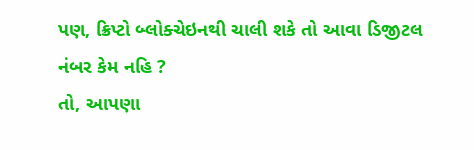પણ, ક્રિપ્ટો બ્લોક્ચેઇનથી ચાલી શકે તો આવા ડિજીટલ નંબર કેમ નહિ ?
તો, આપણા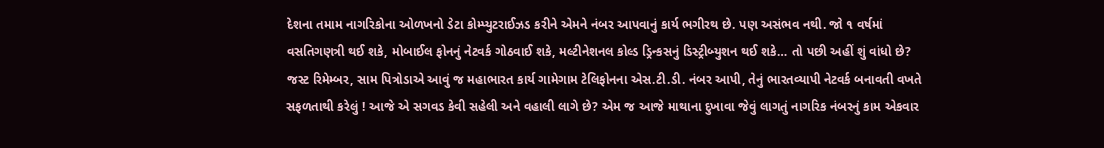દેશના તમામ નાગરિકોના ઓળખનો ડેટા કોમ્પ્યુટરાઈઝડ કરીને એમને નંબર આપવાનું કાર્ય ભગીરથ છે. પણ અસંભવ નથી. જો ૧ વર્ષમાં વસતિગણત્રી થઈ શકે, મોબાઈલ ફોનનું નેટવર્ક ગોઠવાઈ શકે, મલ્ટીનેશનલ કોલ્ડ ડ્રિન્કસનું ડિસ્ટ્રીબ્યુશન થઈ શકે… તો પછી અહીં શું વાંધો છે? જસ્ટ રિમેમ્બર, સામ પિત્રોડાએ આવું જ મહાભારત કાર્ય ગામેગામ ટેલિફોનના એસ.ટી.ડી. નંબર આપી, તેનું ભારતવ્યાપી નેટવર્ક બનાવતી વખતે સફળતાથી કરેલું ! આજે એ સગવડ કેવી સહેલી અને વહાલી લાગે છે? એમ જ આજે માથાના દુખાવા જેવું લાગતું નાગરિક નંબરનું કામ એકવાર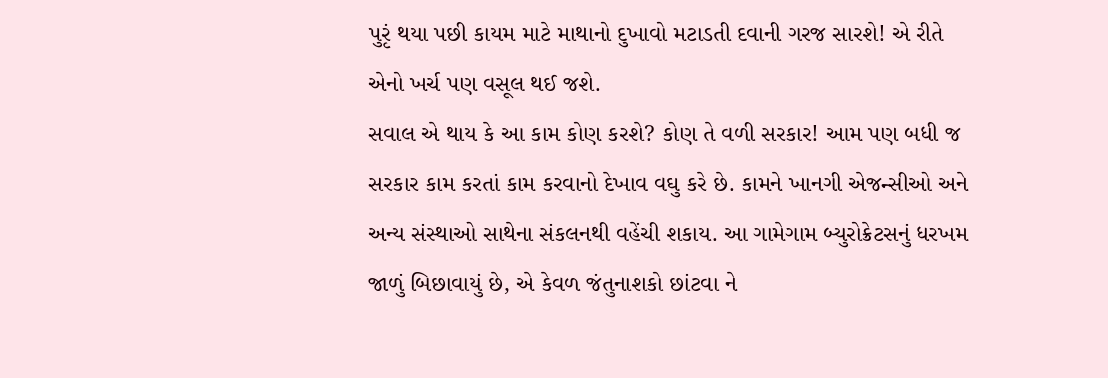પુરૃં થયા પછી કાયમ માટે માથાનો દુખાવો મટાડતી દવાની ગરજ સારશે! એ રીતે એનો ખર્ચ પણ વસૂલ થઈ જશે.
સવાલ એ થાય કે આ કામ કોણ કરશે? કોણ તે વળી સરકાર! આમ પણ બધી જ સરકાર કામ કરતાં કામ કરવાનો દેખાવ વઘુ કરે છે. કામને ખાનગી એજન્સીઓ અને અન્ય સંસ્થાઓ સાથેના સંકલનથી વહેંચી શકાય. આ ગામેગામ બ્યુરોક્રેટસનું ધરખમ જાળું બિછાવાયું છે, એ કેવળ જંતુનાશકો છાંટવા ને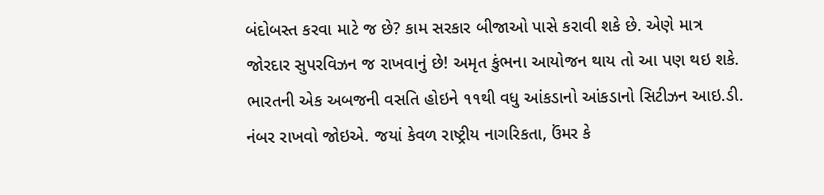બંદોબસ્ત કરવા માટે જ છે? કામ સરકાર બીજાઓ પાસે કરાવી શકે છે. એણે માત્ર જોરદાર સુપરવિઝન જ રાખવાનું છે! અમૃત કુંભના આયોજન થાય તો આ પણ થઇ શકે.
ભારતની એક અબજની વસતિ હોઇને ૧૧થી વધુ આંકડાનો આંકડાનો સિટીઝન આઇ.ડી. નંબર રાખવો જોઇએ. જયાં કેવળ રાષ્ટ્રીય નાગરિકતા, ઉંમર કે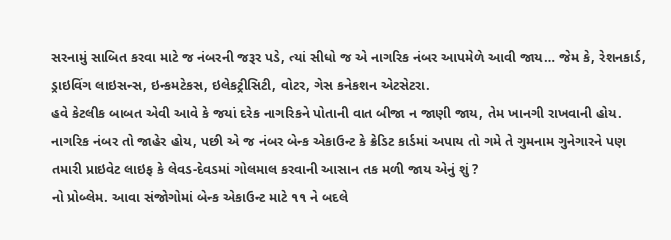સરનામું સાબિત કરવા માટે જ નંબરની જરૂર પડે, ત્યાં સીધો જ એ નાગરિક નંબર આપમેળે આવી જાય… જેમ કે, રેશનકાર્ડ, ડ્રાઇવિંગ લાઇસન્સ, ઇન્કમટેકસ, ઇલેકટ્રીસિટી, વોટર, ગેસ કનેકશન એટસેટરા.
હવે કેટલીક બાબત એવી આવે કે જયાં દરેક નાગરિકને પોતાની વાત બીજા ન જાણી જાય, તેમ ખાનગી રાખવાની હોય. નાગરિક નંબર તો જાહેર હોય, પછી એ જ નંબર બેન્ક એકાઉન્ટ કે ક્રેડિટ કાર્ડમાં અપાય તો ગમે તે ગુમનામ ગુનેગારને પણ તમારી પ્રાઇવેટ લાઇફ કે લેવડ-દેવડમાં ગોલમાલ કરવાની આસાન તક મળી જાય એનું શું ?
નો પ્રોબ્લેમ. આવા સંજોગોમાં બેન્ક એકાઉન્ટ માટે ૧૧ ને બદલે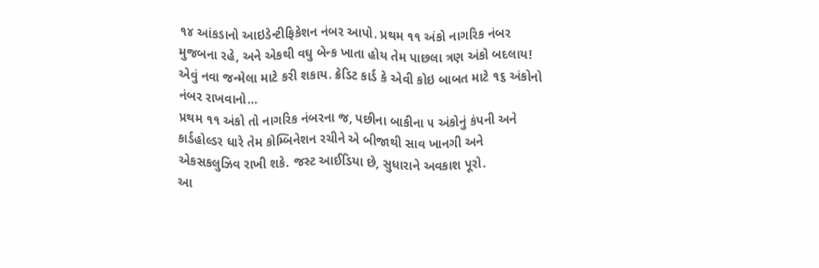૧૪ આંકડાનો આઇડેન્ટીફિકેશન નંબર આપો. પ્રથમ ૧૧ અંકો નાગરિક નંબર મુજબના રહે, અને એકથી વઘુ બેન્ક ખાતા હોય તેમ પાછલા ત્રણ અંકો બદલાય! એવું નવા જન્મેલા માટે કરી શકાય. ક્રેડિટ કાર્ડ કે એવી કોઇ બાબત માટે ૧૬ અંકોનો નંબર રાખવાનો…
પ્રથમ ૧૧ અંકો તો નાગરિક નંબરના જ, પછીના બાકીના ૫ અંકોનું કંપની અને કાર્ડહોલ્ડર ધારે તેમ કોમ્બિનેશન રચીને એ બીજાથી સાવ ખાનગી અને એકસકલુઝિવ રાખી શકે. જસ્ટ આઈડિયા છે, સુધારાને અવકાશ પૂરો.
આ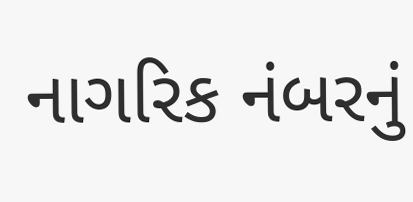નાગરિક નંબરનું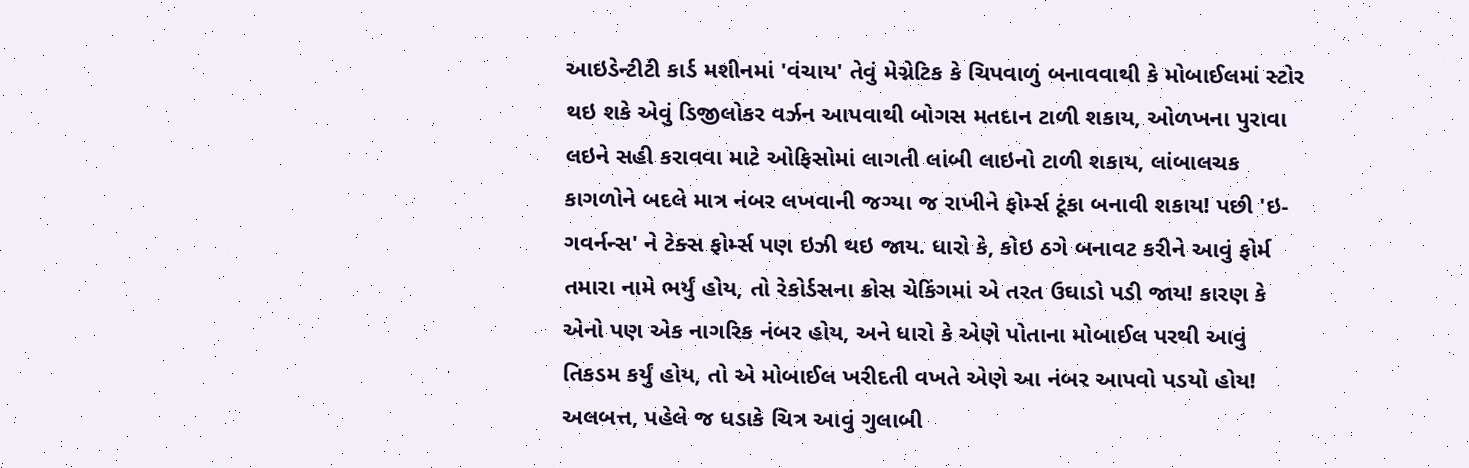આઇડેન્ટીટી કાર્ડ મશીનમાં 'વંચાય' તેવું મેગ્નેટિક કે ચિપવાળું બનાવવાથી કે મોબાઈલમાં સ્ટોર થઇ શકે એવું ડિજીલોકર વર્ઝન આપવાથી બોગસ મતદાન ટાળી શકાય, ઓળખના પુરાવા લઇને સહી કરાવવા માટે ઓફિસોમાં લાગતી લાંબી લાઇનો ટાળી શકાય, લાંબાલચક કાગળોને બદલે માત્ર નંબર લખવાની જગ્યા જ રાખીને ફોર્મ્સ ટૂંકા બનાવી શકાય! પછી 'ઇ-ગવર્નન્સ' ને ટેક્સ ફોર્મ્સ પણ ઇઝી થઇ જાય. ધારો કે, કોઇ ઠગે બનાવટ કરીને આવું ફોર્મ તમારા નામે ભર્યું હોય, તો રેકોર્ડસના ક્રોસ ચેકિંગમાં એ તરત ઉઘાડો પડી જાય! કારણ કે એનો પણ એક નાગરિક નંબર હોય, અને ધારો કે એણે પોતાના મોબાઈલ પરથી આવું તિકડમ કર્યું હોય, તો એ મોબાઈલ ખરીદતી વખતે એણે આ નંબર આપવો પડયો હોય!
અલબત્ત, પહેલે જ ધડાકે ચિત્ર આવું ગુલાબી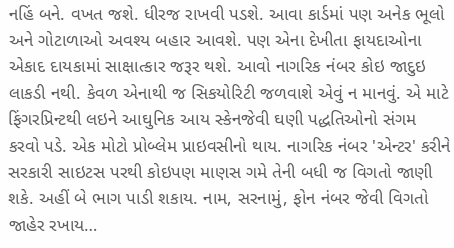નહિં બને. વખત જશે. ધીરજ રાખવી પડશે. આવા કાર્ડમાં પણ અનેક ભૂલો અને ગોટાળાઓ અવશ્ય બહાર આવશે. પણ એના દેખીતા ફાયદાઓના એકાદ દાયકામાં સાક્ષાત્કાર જરૂર થશે. આવો નાગરિક નંબર કોઇ જાદુઇ લાકડી નથી. કેવળ એનાથી જ સિકયોરિટી જળવાશે એવું ન માનવું. એ માટે ફિંગરપ્રિન્ટથી લઇને આઘુનિક આય સ્કેનજેવી ઘણી પદ્ધતિઓનો સંગમ કરવો પડે. એક મોટો પ્રોબ્લેમ પ્રાઇવસીનો થાય. નાગરિક નંબર 'એન્ટર' કરીને સરકારી સાઇટસ પરથી કોઇપણ માણસ ગમે તેની બધી જ વિગતો જાણી શકે. અહીં બે ભાગ પાડી શકાય. નામ, સરનામું, ફોન નંબર જેવી વિગતો જાહેર રખાય…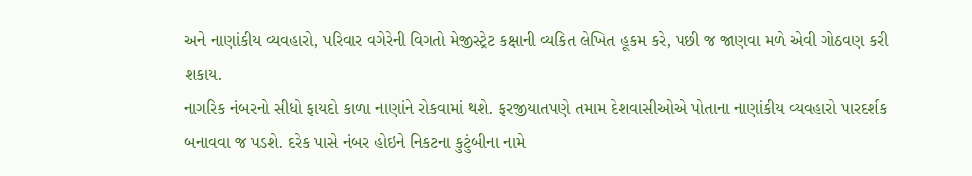અને નાણાંકીય વ્યવહારો, પરિવાર વગેરેની વિગતો મેજીસ્ટ્રેટ કક્ષાની વ્યકિત લેખિત હૂકમ કરે, પછી જ જાણવા મળે એવી ગોઠવણ કરી શકાય.
નાગરિક નંબરનો સીધો ફાયદો કાળા નાણાંને રોકવામાં થશે. ફરજીયાતપણે તમામ દેશવાસીઓએ પોતાના નાણાંકીય વ્યવહારો પારદર્શક બનાવવા જ પડશે. દરેક પાસે નંબર હોઇને નિકટના કુટુંબીના નામે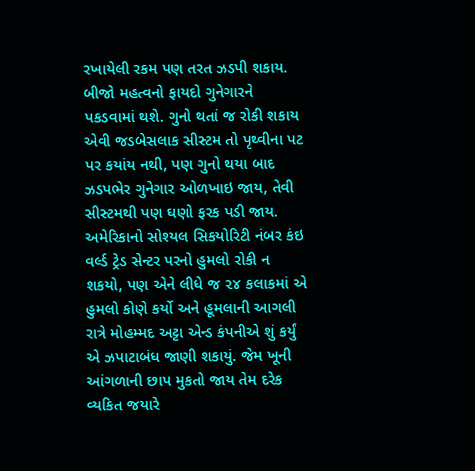રખાયેલી રકમ પણ તરત ઝડપી શકાય. બીજો મહત્વનો ફાયદો ગુનેગારને પકડવામાં થશે. ગુનો થતાં જ રોકી શકાય એવી જડબેસલાક સીસ્ટમ તો પૃથ્વીના પટ પર કયાંય નથી, પણ ગુનો થયા બાદ ઝડપભેર ગુનેગાર ઓળખાઇ જાય, તેવી સીસ્ટમથી પણ ઘણો ફરક પડી જાય. અમેરિકાનો સોશ્યલ સિકયોરિટી નંબર કંઇ વર્લ્ડ ટ્રેડ સેન્ટર પરનો હુમલો રોકી ન શકયો, પણ એને લીધે જ ૨૪ કલાકમાં એ હુમલો કોણે કર્યો અને હૂમલાની આગલી રાત્રે મોહમ્મદ અટ્ટા એન્ડ કંપનીએ શું કર્યું એ ઝપાટાબંધ જાણી શકાયું. જેમ ખૂની આંગળાની છાપ મુકતો જાય તેમ દરેક વ્યકિત જયારે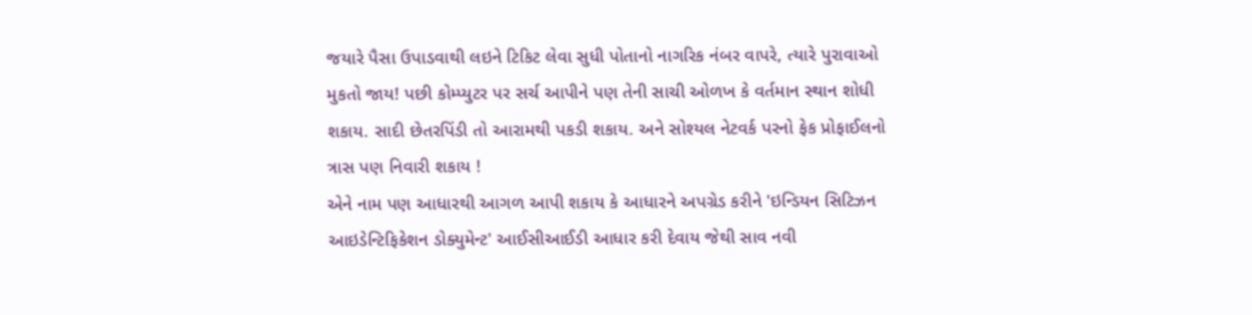જયારે પૈસા ઉપાડવાથી લઇને ટિકિટ લેવા સુધી પોતાનો નાગરિક નંબર વાપરે, ત્યારે પુરાવાઓ મુકતો જાય! પછી કોમ્પ્યુટર પર સર્ચ આપીને પણ તેની સાચી ઓળખ કે વર્તમાન સ્થાન શોધી શકાય. સાદી છેતરપિંડી તો આરામથી પકડી શકાય. અને સોશ્યલ નેટવર્ક પરનો ફેક પ્રોફાઈલનો ત્રાસ પણ નિવારી શકાય !
એને નામ પણ આધારથી આગળ આપી શકાય કે આધારને અપગ્રેડ કરીને 'ઇન્ડિયન સિટિઝન આઇડેન્ટિફિકેશન ડોક્યુમેન્ટ' આઈસીઆઈડી આધાર કરી દેવાય જેથી સાવ નવી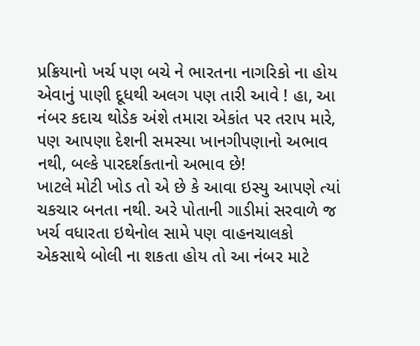પ્રક્રિયાનો ખર્ચ પણ બચે ને ભારતના નાગરિકો ના હોય એવાનું પાણી દૂધથી અલગ પણ તારી આવે ! હા, આ નંબર કદાચ થોડેક અંશે તમારા એકાંત પર તરાપ મારે, પણ આપણા દેશની સમસ્યા ખાનગીપણાનો અભાવ નથી, બલ્કે પારદર્શકતાનો અભાવ છે!
ખાટલે મોટી ખોડ તો એ છે કે આવા ઇસ્યુ આપણે ત્યાં ચકચાર બનતા નથી. અરે પોતાની ગાડીમાં સરવાળે જ ખર્ચ વધારતા ઇથેનોલ સામે પણ વાહનચાલકો એકસાથે બોલી ના શકતા હોય તો આ નંબર માટે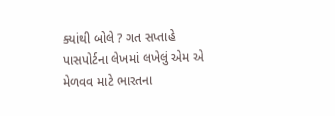ક્યાંથી બોલે ? ગત સપ્તાહે પાસપોર્ટના લેખમાં લખેલું એમ એ મેળવવ માટે ભારતના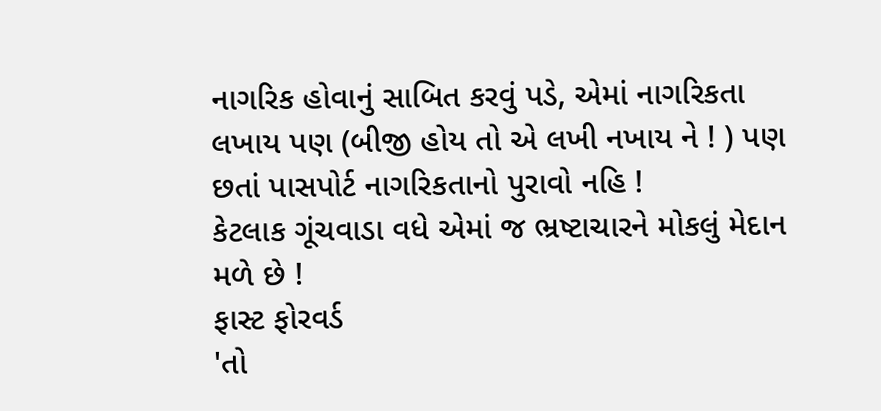નાગરિક હોવાનું સાબિત કરવું પડે, એમાં નાગરિકતા લખાય પણ (બીજી હોય તો એ લખી નખાય ને ! ) પણ છતાં પાસપોર્ટ નાગરિકતાનો પુરાવો નહિ !
કેટલાક ગૂંચવાડા વધે એમાં જ ભ્રષ્ટાચારને મોકલું મેદાન મળે છે !
ફાસ્ટ ફોરવર્ડ
'તો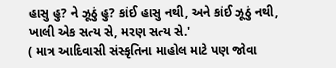હાસુ હુ? ને ઝૂઠું હુ? કાંઈ હાસુ નથી, અને કાંઈ ઝૂઠું નથી, ખાલી એક સત્ય સે, મરણ સત્ય સે.'
( માત્ર આદિવાસી સંસ્કૃતિના માહોલ માટે પણ જોવા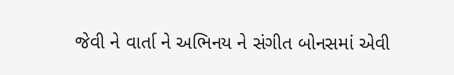જેવી ને વાર્તા ને અભિનય ને સંગીત બોનસમાં એવી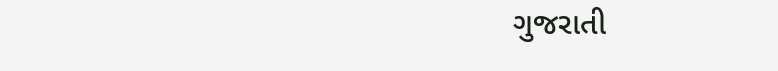ગુજરાતી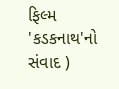ફિલ્મ 'કડકનાથ'નો સંવાદ )